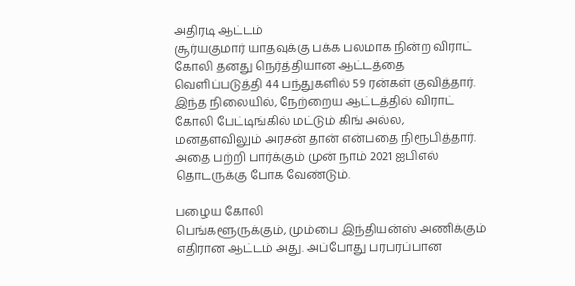அதிரடி ஆட்டம்
சூர்யகுமார் யாதவுக்கு பக்க பலமாக நின்ற விராட் கோலி தனது நெர்த்தியான ஆட்டத்தை வெளிப்படுத்தி 44 பந்துகளில் 59 ரன்கள் குவித்தார். இந்த நிலையில், நேற்றைய ஆட்டத்தில் விராட் கோலி பேட்டிங்கில் மட்டும் கிங் அல்ல, மனதளவிலும் அரசன் தான் என்பதை நிரூபித்தார். அதை பற்றி பார்க்கும் முன் நாம் 2021 ஐபிஎல் தொடருக்கு போக வேண்டும்.

பழைய கோலி
பெங்களூருக்கும், மும்பை இந்தியன்ஸ் அணிக்கும் எதிரான ஆட்டம் அது. அப்போது பரபரப்பான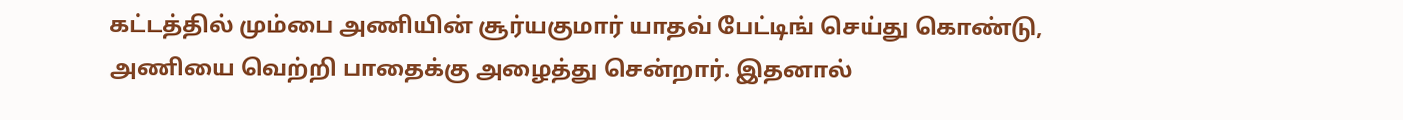கட்டத்தில் மும்பை அணியின் சூர்யகுமார் யாதவ் பேட்டிங் செய்து கொண்டு, அணியை வெற்றி பாதைக்கு அழைத்து சென்றார். இதனால்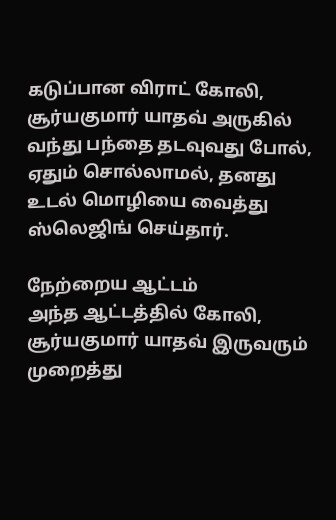கடுப்பான விராட் கோலி, சூர்யகுமார் யாதவ் அருகில் வந்து பந்தை தடவுவது போல், ஏதும் சொல்லாமல், தனது உடல் மொழியை வைத்து ஸ்லெஜிங் செய்தார்.

நேற்றைய ஆட்டம்
அந்த ஆட்டத்தில் கோலி, சூர்யகுமார் யாதவ் இருவரும் முறைத்து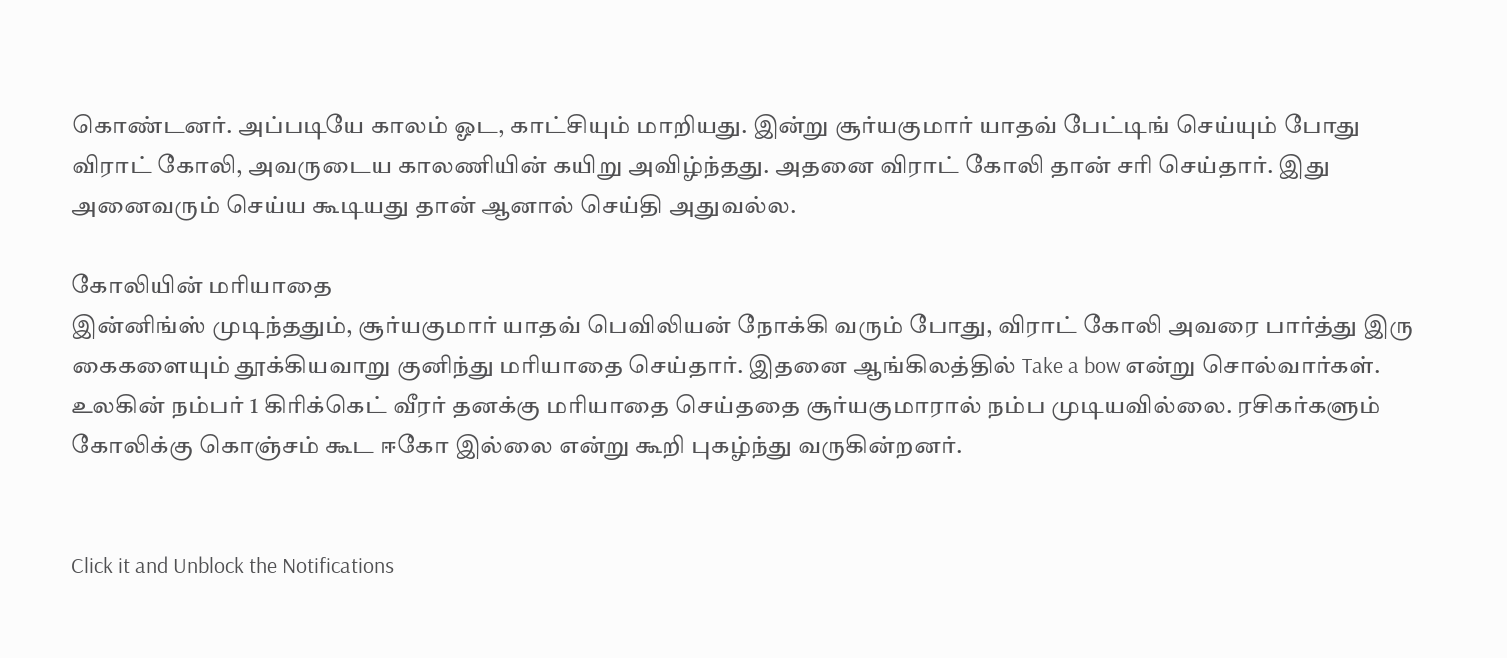கொண்டனர். அப்படியே காலம் ஓட, காட்சியும் மாறியது. இன்று சூர்யகுமார் யாதவ் பேட்டிங் செய்யும் போது விராட் கோலி, அவருடைய காலணியின் கயிறு அவிழ்ந்தது. அதனை விராட் கோலி தான் சரி செய்தார். இது அனைவரும் செய்ய கூடியது தான் ஆனால் செய்தி அதுவல்ல.

கோலியின் மரியாதை
இன்னிங்ஸ் முடிந்ததும், சூர்யகுமார் யாதவ் பெவிலியன் நோக்கி வரும் போது, விராட் கோலி அவரை பார்த்து இரு கைகளையும் தூக்கியவாறு குனிந்து மரியாதை செய்தார். இதனை ஆங்கிலத்தில் Take a bow என்று சொல்வார்கள். உலகின் நம்பர் 1 கிரிக்கெட் வீரர் தனக்கு மரியாதை செய்ததை சூர்யகுமாரால் நம்ப முடியவில்லை. ரசிகர்களும் கோலிக்கு கொஞ்சம் கூட ஈகோ இல்லை என்று கூறி புகழ்ந்து வருகின்றனர்.


Click it and Unblock the Notifications